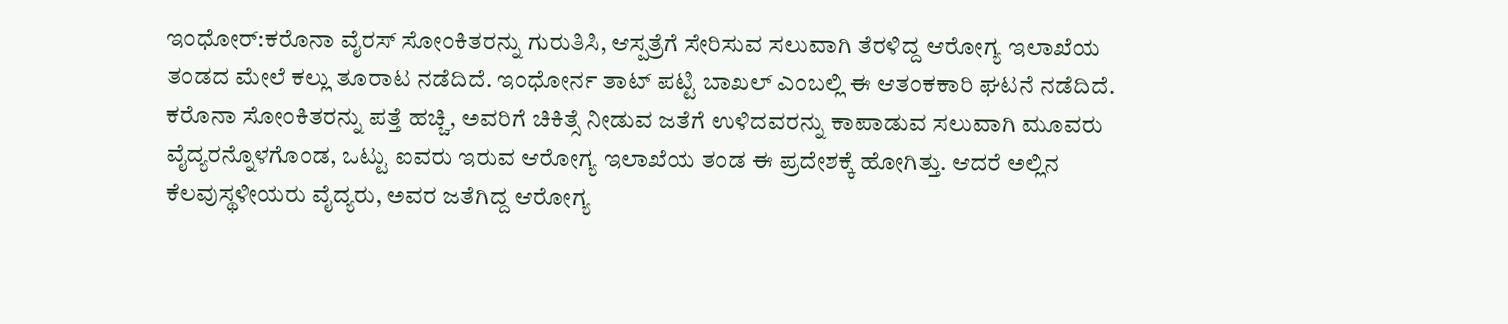ಇಂಧೋರ್:ಕರೊನಾ ವೈರಸ್ ಸೋಂಕಿತರನ್ನು ಗುರುತಿಸಿ, ಆಸ್ಪತ್ರೆಗೆ ಸೇರಿಸುವ ಸಲುವಾಗಿ ತೆರಳಿದ್ದ ಆರೋಗ್ಯ ಇಲಾಖೆಯ ತಂಡದ ಮೇಲೆ ಕಲ್ಲು ತೂರಾಟ ನಡೆದಿದೆ. ಇಂಧೋರ್ನ ತಾಟ್ ಪಟ್ಟಿ ಬಾಖಲ್ ಎಂಬಲ್ಲಿ ಈ ಆತಂಕಕಾರಿ ಘಟನೆ ನಡೆದಿದೆ.
ಕರೊನಾ ಸೋಂಕಿತರನ್ನು ಪತ್ತೆ ಹಚ್ಚಿ, ಅವರಿಗೆ ಚಿಕಿತ್ಸೆ ನೀಡುವ ಜತೆಗೆ ಉಳಿದವರನ್ನು ಕಾಪಾಡುವ ಸಲುವಾಗಿ ಮೂವರು ವೈದ್ಯರನ್ನೊಳಗೊಂಡ, ಒಟ್ಟು ಐವರು ಇರುವ ಆರೋಗ್ಯ ಇಲಾಖೆಯ ತಂಡ ಈ ಪ್ರದೇಶಕ್ಕೆ ಹೋಗಿತ್ತು. ಆದರೆ ಅಲ್ಲಿನ ಕೆಲವುಸ್ಥಳೀಯರು ವೈದ್ಯರು, ಅವರ ಜತೆಗಿದ್ದ ಆರೋಗ್ಯ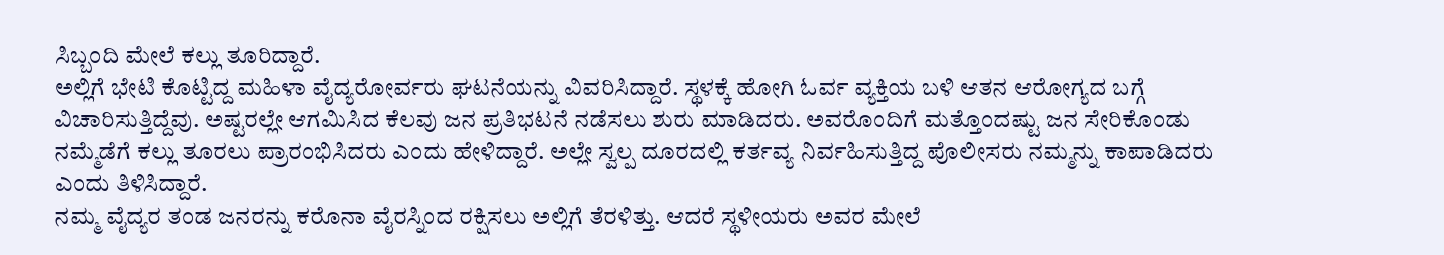ಸಿಬ್ಬಂದಿ ಮೇಲೆ ಕಲ್ಲು ತೂರಿದ್ದಾರೆ.
ಅಲ್ಲಿಗೆ ಭೇಟಿ ಕೊಟ್ಟಿದ್ದ ಮಹಿಳಾ ವೈದ್ಯರೋರ್ವರು ಘಟನೆಯನ್ನು ವಿವರಿಸಿದ್ದಾರೆ. ಸ್ಥಳಕ್ಕೆ ಹೋಗಿ ಓರ್ವ ವ್ಯಕ್ತಿಯ ಬಳಿ ಆತನ ಆರೋಗ್ಯದ ಬಗ್ಗೆ ವಿಚಾರಿಸುತ್ತಿದ್ದೆವು. ಅಷ್ಟರಲ್ಲೇ ಆಗಮಿಸಿದ ಕೆಲವು ಜನ ಪ್ರತಿಭಟನೆ ನಡೆಸಲು ಶುರು ಮಾಡಿದರು. ಅವರೊಂದಿಗೆ ಮತ್ತೊಂದಷ್ಟು ಜನ ಸೇರಿಕೊಂಡು ನಮ್ಮೆಡೆಗೆ ಕಲ್ಲು ತೂರಲು ಪ್ರಾರಂಭಿಸಿದರು ಎಂದು ಹೇಳಿದ್ದಾರೆ. ಅಲ್ಲೇ ಸ್ವಲ್ಪ ದೂರದಲ್ಲಿ ಕರ್ತವ್ಯ ನಿರ್ವಹಿಸುತ್ತಿದ್ದ ಪೊಲೀಸರು ನಮ್ಮನ್ನು ಕಾಪಾಡಿದರು ಎಂದು ತಿಳಿಸಿದ್ದಾರೆ.
ನಮ್ಮ ವೈದ್ಯರ ತಂಡ ಜನರನ್ನು ಕರೊನಾ ವೈರಸ್ನಿಂದ ರಕ್ಷಿಸಲು ಅಲ್ಲಿಗೆ ತೆರಳಿತ್ತು. ಆದರೆ ಸ್ಥಳೀಯರು ಅವರ ಮೇಲೆ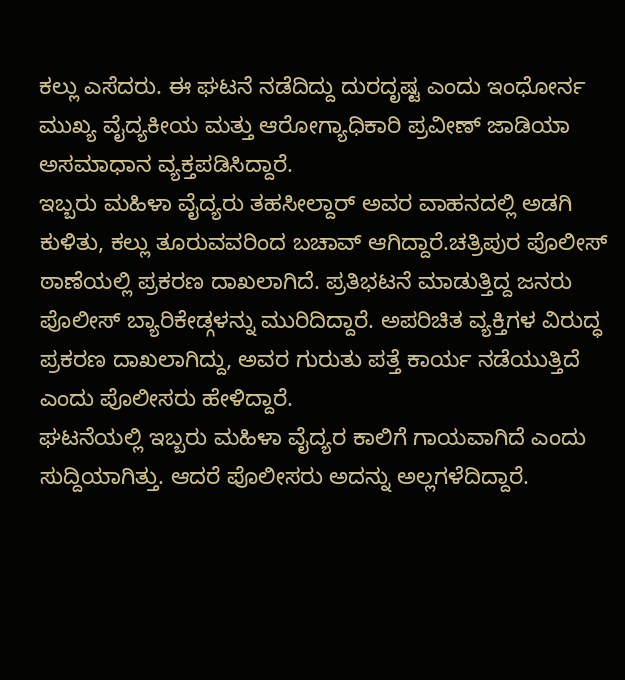ಕಲ್ಲು ಎಸೆದರು. ಈ ಘಟನೆ ನಡೆದಿದ್ದು ದುರದೃಷ್ಟ ಎಂದು ಇಂಧೋರ್ನ ಮುಖ್ಯ ವೈದ್ಯಕೀಯ ಮತ್ತು ಆರೋಗ್ಯಾಧಿಕಾರಿ ಪ್ರವೀಣ್ ಜಾಡಿಯಾ ಅಸಮಾಧಾನ ವ್ಯಕ್ತಪಡಿಸಿದ್ದಾರೆ.
ಇಬ್ಬರು ಮಹಿಳಾ ವೈದ್ಯರು ತಹಸೀಲ್ದಾರ್ ಅವರ ವಾಹನದಲ್ಲಿ ಅಡಗಿ ಕುಳಿತು, ಕಲ್ಲು ತೂರುವವರಿಂದ ಬಚಾವ್ ಆಗಿದ್ದಾರೆ.ಚತ್ರಿಪುರ ಪೊಲೀಸ್ ಠಾಣೆಯಲ್ಲಿ ಪ್ರಕರಣ ದಾಖಲಾಗಿದೆ. ಪ್ರತಿಭಟನೆ ಮಾಡುತ್ತಿದ್ದ ಜನರು ಪೊಲೀಸ್ ಬ್ಯಾರಿಕೇಡ್ಗಳನ್ನು ಮುರಿದಿದ್ದಾರೆ. ಅಪರಿಚಿತ ವ್ಯಕ್ತಿಗಳ ವಿರುದ್ಧ ಪ್ರಕರಣ ದಾಖಲಾಗಿದ್ದು, ಅವರ ಗುರುತು ಪತ್ತೆ ಕಾರ್ಯ ನಡೆಯುತ್ತಿದೆ ಎಂದು ಪೊಲೀಸರು ಹೇಳಿದ್ದಾರೆ.
ಘಟನೆಯಲ್ಲಿ ಇಬ್ಬರು ಮಹಿಳಾ ವೈದ್ಯರ ಕಾಲಿಗೆ ಗಾಯವಾಗಿದೆ ಎಂದು ಸುದ್ದಿಯಾಗಿತ್ತು. ಆದರೆ ಪೊಲೀಸರು ಅದನ್ನು ಅಲ್ಲಗಳೆದಿದ್ದಾರೆ.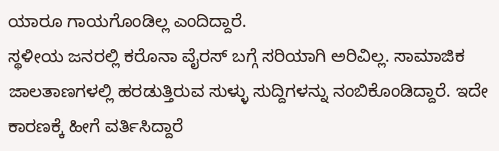ಯಾರೂ ಗಾಯಗೊಂಡಿಲ್ಲ ಎಂದಿದ್ದಾರೆ.
ಸ್ಥಳೀಯ ಜನರಲ್ಲಿ ಕರೊನಾ ವೈರಸ್ ಬಗ್ಗೆ ಸರಿಯಾಗಿ ಅರಿವಿಲ್ಲ. ಸಾಮಾಜಿಕ ಜಾಲತಾಣಗಳಲ್ಲಿ ಹರಡುತ್ತಿರುವ ಸುಳ್ಳು ಸುದ್ದಿಗಳನ್ನು ನಂಬಿಕೊಂಡಿದ್ದಾರೆ. ಇದೇ ಕಾರಣಕ್ಕೆ ಹೀಗೆ ವರ್ತಿಸಿದ್ದಾರೆ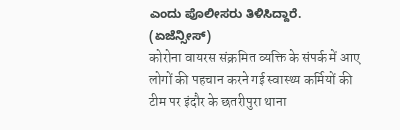ಎಂದು ಪೊಲೀಸರು ತಿಳಿಸಿದ್ದಾರೆ. (ಏಜೆನ್ಸೀಸ್)
कोरोना वायरस संक्रमित व्यक्ति के संपर्क में आए लोगों की पहचान करने गई स्वास्थ्य कर्मियों की टीम पर इंदौर के छतरीपुरा थाना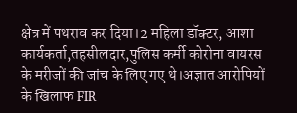क्षेत्र में पथराव कर दिया।2 महिला डॉक्टर, आशा कार्यकर्ता,तहसीलदार,पुलिस कर्मी कोरोना वायरस के मरीजों की जांच के लिए गए थे।अज्ञात आरोपियों के खिलाफ FIR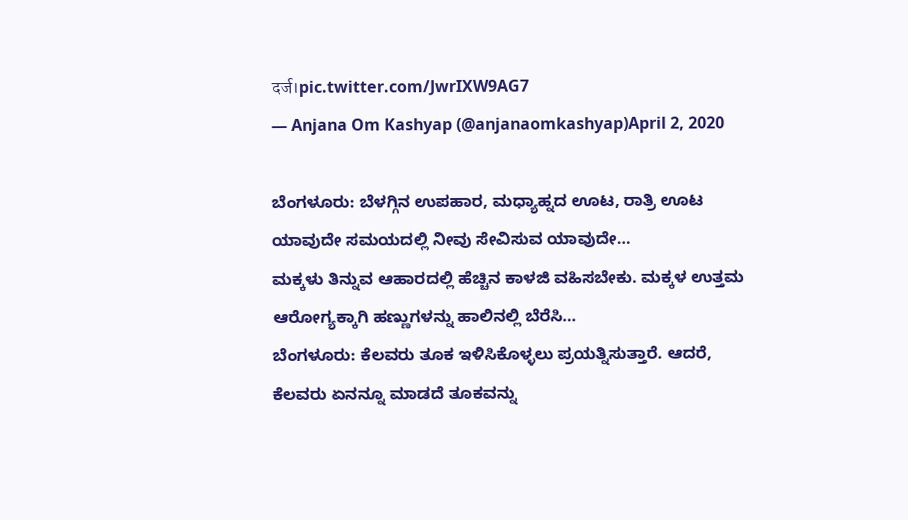दर्ज।pic.twitter.com/JwrIXW9AG7
— Anjana Om Kashyap (@anjanaomkashyap)April 2, 2020

ಬೆಂಗಳೂರು: ಬೆಳಗ್ಗಿನ ಉಪಹಾರ, ಮಧ್ಯಾಹ್ನದ ಊಟ, ರಾತ್ರಿ ಊಟ ಯಾವುದೇ ಸಮಯದಲ್ಲಿ ನೀವು ಸೇವಿಸುವ ಯಾವುದೇ…
ಮಕ್ಕಳು ತಿನ್ನುವ ಆಹಾರದಲ್ಲಿ ಹೆಚ್ಚಿನ ಕಾಳಜಿ ವಹಿಸಬೇಕು. ಮಕ್ಕಳ ಉತ್ತಮ ಆರೋಗ್ಯಕ್ಕಾಗಿ ಹಣ್ಣುಗಳನ್ನು ಹಾಲಿನಲ್ಲಿ ಬೆರೆಸಿ…
ಬೆಂಗಳೂರು: ಕೆಲವರು ತೂಕ ಇಳಿಸಿಕೊಳ್ಳಲು ಪ್ರಯತ್ನಿಸುತ್ತಾರೆ. ಆದರೆ, ಕೆಲವರು ಏನನ್ನೂ ಮಾಡದೆ ತೂಕವನ್ನು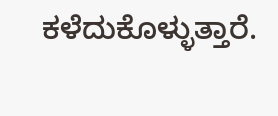ಕಳೆದುಕೊಳ್ಳುತ್ತಾರೆ.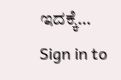ಇದಕ್ಕೆ…
Sign in to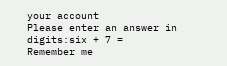your account
Please enter an answer in digits:six + 7 =
Remember me